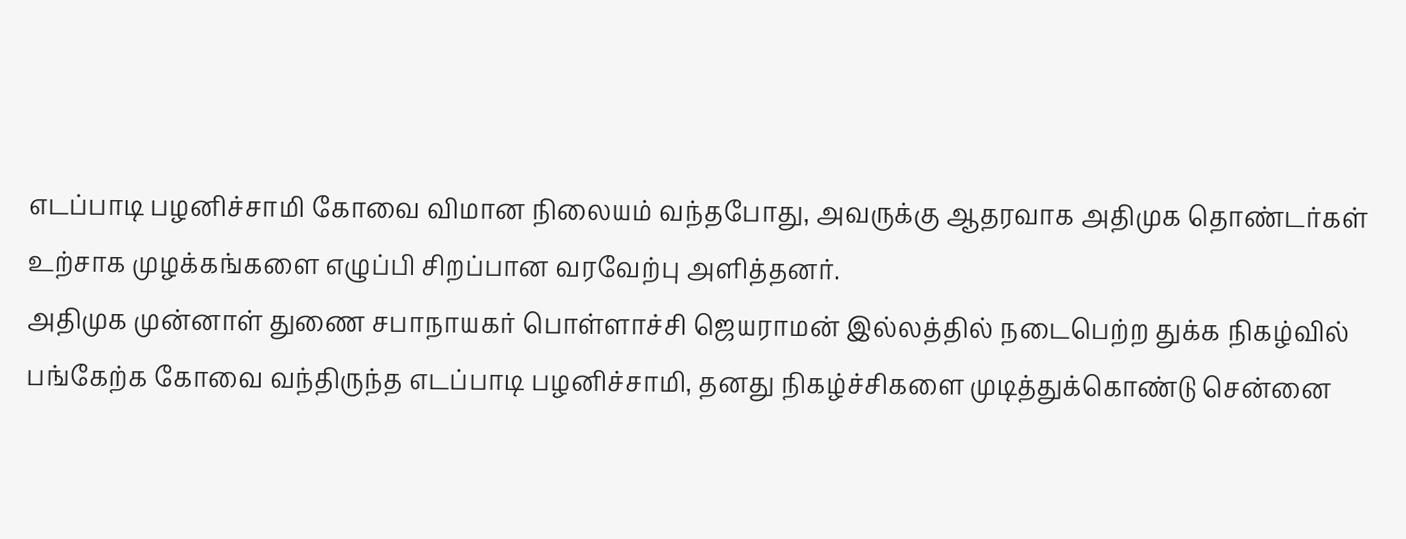எடப்பாடி பழனிச்சாமி கோவை விமான நிலையம் வந்தபோது, அவருக்கு ஆதரவாக அதிமுக தொண்டர்கள் உற்சாக முழக்கங்களை எழுப்பி சிறப்பான வரவேற்பு அளித்தனர்.
அதிமுக முன்னாள் துணை சபாநாயகர் பொள்ளாச்சி ஜெயராமன் இல்லத்தில் நடைபெற்ற துக்க நிகழ்வில் பங்கேற்க கோவை வந்திருந்த எடப்பாடி பழனிச்சாமி, தனது நிகழ்ச்சிகளை முடித்துக்கொண்டு சென்னை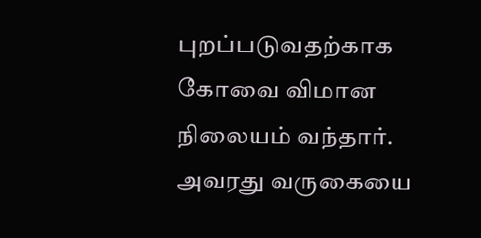புறப்படுவதற்காக கோவை விமான நிலையம் வந்தார்.
அவரது வருகையை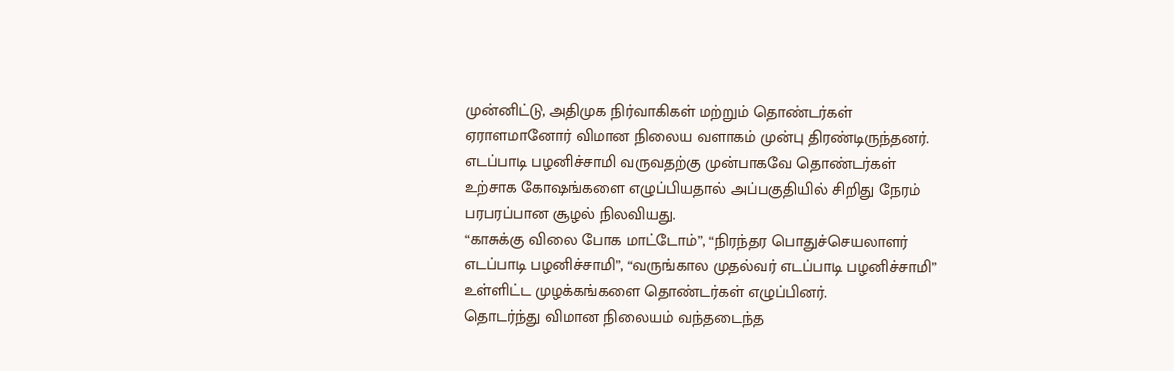முன்னிட்டு, அதிமுக நிர்வாகிகள் மற்றும் தொண்டர்கள் ஏராளமானோர் விமான நிலைய வளாகம் முன்பு திரண்டிருந்தனர். எடப்பாடி பழனிச்சாமி வருவதற்கு முன்பாகவே தொண்டர்கள் உற்சாக கோஷங்களை எழுப்பியதால் அப்பகுதியில் சிறிது நேரம் பரபரப்பான சூழல் நிலவியது.
“காசுக்கு விலை போக மாட்டோம்”, “நிரந்தர பொதுச்செயலாளர் எடப்பாடி பழனிச்சாமி”, “வருங்கால முதல்வர் எடப்பாடி பழனிச்சாமி” உள்ளிட்ட முழக்கங்களை தொண்டர்கள் எழுப்பினர்.
தொடர்ந்து விமான நிலையம் வந்தடைந்த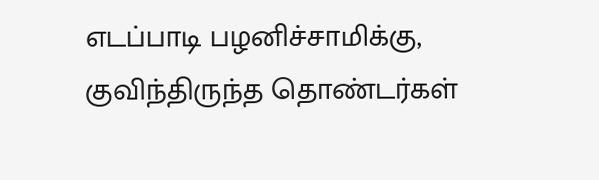எடப்பாடி பழனிச்சாமிக்கு, குவிந்திருந்த தொண்டர்கள்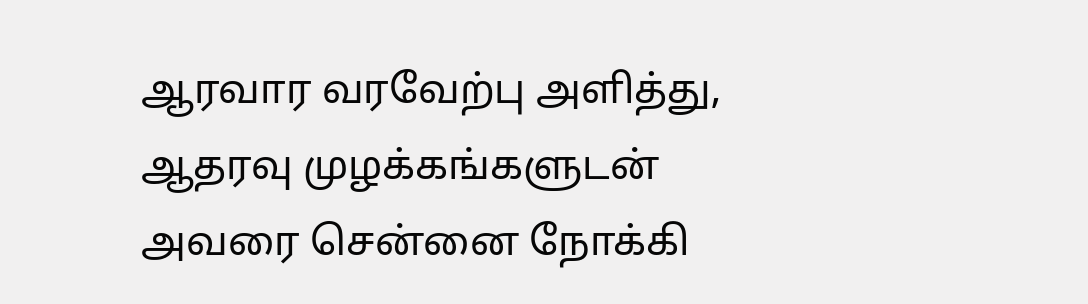ஆரவார வரவேற்பு அளித்து, ஆதரவு முழக்கங்களுடன் அவரை சென்னை நோக்கி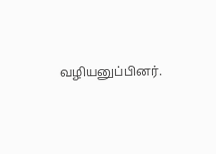வழியனுப்பினர்.